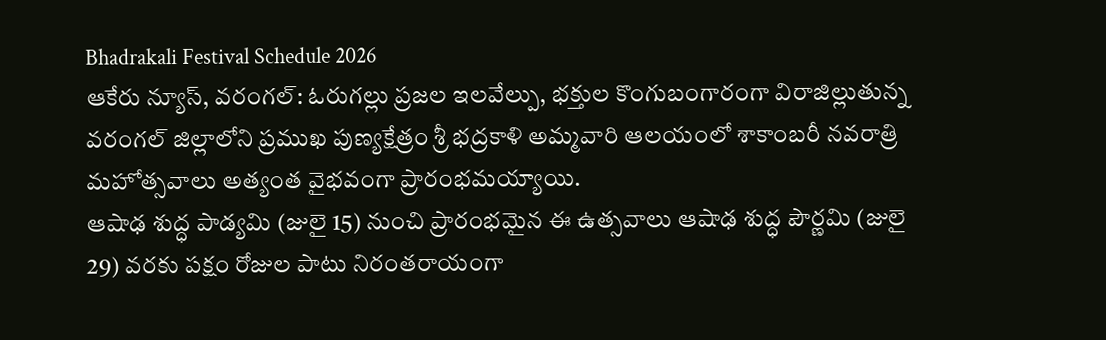Bhadrakali Festival Schedule 2026
ఆకేరు న్యూస్, వరంగల్: ఓరుగల్లు ప్రజల ఇలవేల్పు, భక్తుల కొంగుబంగారంగా విరాజిల్లుతున్న వరంగల్ జిల్లాలోని ప్రముఖ పుణ్యక్షేత్రం శ్రీ భద్రకాళి అమ్మవారి ఆలయంలో శాకాంబరీ నవరాత్రి మహోత్సవాలు అత్యంత వైభవంగా ప్రారంభమయ్యాయి.
ఆషాఢ శుద్ధ పాడ్యమి (జులై 15) నుంచి ప్రారంభమైన ఈ ఉత్సవాలు ఆషాఢ శుద్ధ పౌర్ణమి (జులై 29) వరకు పక్షం రోజుల పాటు నిరంతరాయంగా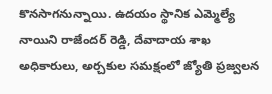కొనసాగనున్నాయి. ఉదయం స్థానిక ఎమ్మెల్యే నాయిని రాజేందర్ రెడ్డి, దేవాదాయ శాఖ అధికారులు, అర్చకుల సమక్షంలో జ్యోతి ప్రజ్వలన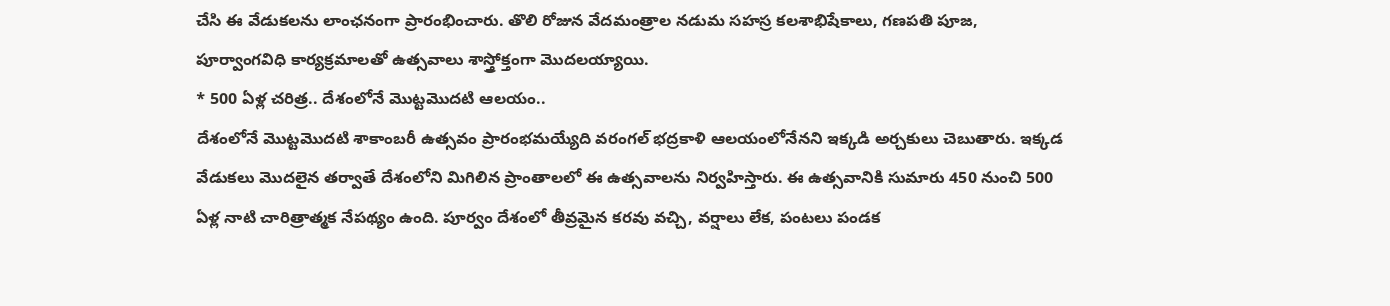చేసి ఈ వేడుకలను లాంఛనంగా ప్రారంభించారు. తొలి రోజున వేదమంత్రాల నడుమ సహస్ర కలశాభిషేకాలు, గణపతి పూజ, పూర్వాంగవిధి కార్యక్రమాలతో ఉత్సవాలు శాస్త్రోక్తంగా మొదలయ్యాయి.
* 500 ఏళ్ల చరిత్ర.. దేశంలోనే మొట్టమొదటి ఆలయం..
దేశంలోనే మొట్టమొదటి శాకాంబరీ ఉత్సవం ప్రారంభమయ్యేది వరంగల్ భద్రకాళి ఆలయంలోనేనని ఇక్కడి అర్చకులు చెబుతారు. ఇక్కడ వేడుకలు మొదలైన తర్వాతే దేశంలోని మిగిలిన ప్రాంతాలలో ఈ ఉత్సవాలను నిర్వహిస్తారు. ఈ ఉత్సవానికి సుమారు 450 నుంచి 500 ఏళ్ల నాటి చారిత్రాత్మక నేపథ్యం ఉంది. పూర్వం దేశంలో తీవ్రమైన కరవు వచ్చి, వర్షాలు లేక, పంటలు పండక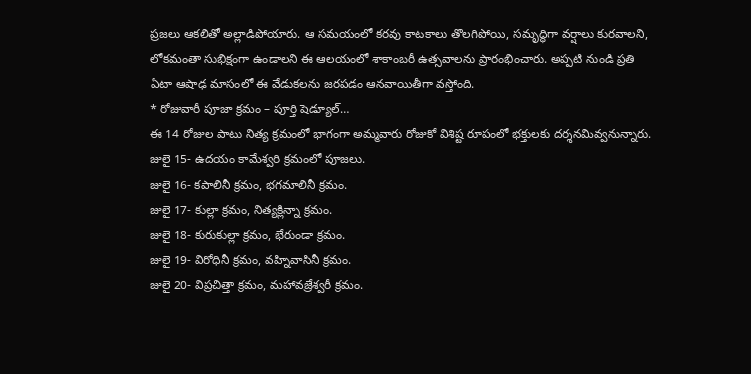ప్రజలు ఆకలితో అల్లాడిపోయారు. ఆ సమయంలో కరవు కాటకాలు తొలగిపోయి, సమృద్ధిగా వర్షాలు కురవాలని, లోకమంతా సుభిక్షంగా ఉండాలని ఈ ఆలయంలో శాకాంబరీ ఉత్సవాలను ప్రారంభించారు. అప్పటి నుండి ప్రతి ఏటా ఆషాఢ మాసంలో ఈ వేడుకలను జరపడం ఆనవాయితీగా వస్తోంది.
* రోజువారీ పూజా క్రమం – పూర్తి షెడ్యూల్…
ఈ 14 రోజుల పాటు నిత్య క్రమంలో భాగంగా అమ్మవారు రోజుకో విశిష్ట రూపంలో భక్తులకు దర్శనమివ్వనున్నారు.
జులై 15- ఉదయం కామేశ్వరి క్రమంలో పూజలు.
జులై 16- కపాలినీ క్రమం, భగమాలినీ క్రమం.
జులై 17- కుల్లా క్రమం, నిత్యక్లిన్నా క్రమం.
జులై 18- కురుకుల్లా క్రమం, భేరుండా క్రమం.
జులై 19- విరోధినీ క్రమం, వహ్నివాసినీ క్రమం.
జులై 20- విప్రచిత్తా క్రమం, మహావజ్రేశ్వరీ క్రమం.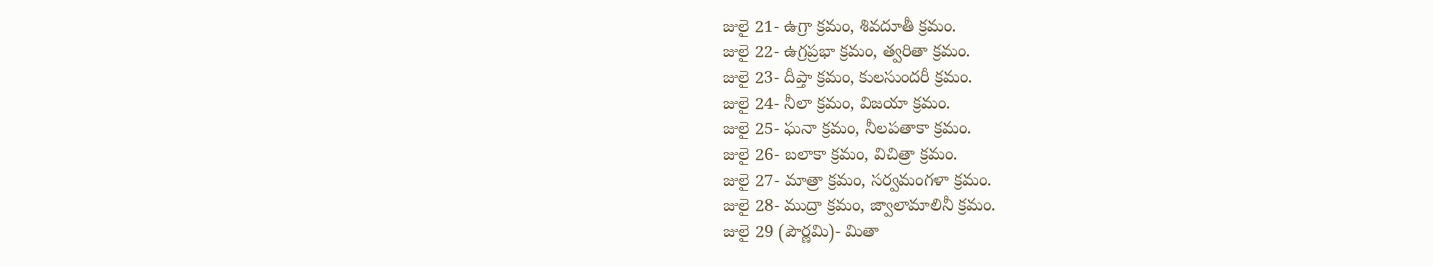జులై 21- ఉగ్రా క్రమం, శివదూతీ క్రమం.
జులై 22- ఉగ్రప్రభా క్రమం, త్వరితా క్రమం.
జులై 23- దీప్తా క్రమం, కులసుందరీ క్రమం.
జులై 24- నీలా క్రమం, విజయా క్రమం.
జులై 25- ఘనా క్రమం, నీలపతాకా క్రమం.
జులై 26- బలాకా క్రమం, విచిత్రా క్రమం.
జులై 27- మాత్రా క్రమం, సర్వమంగళా క్రమం.
జులై 28- ముద్రా క్రమం, జ్వాలామాలినీ క్రమం.
జులై 29 (పౌర్ణమి)- మితా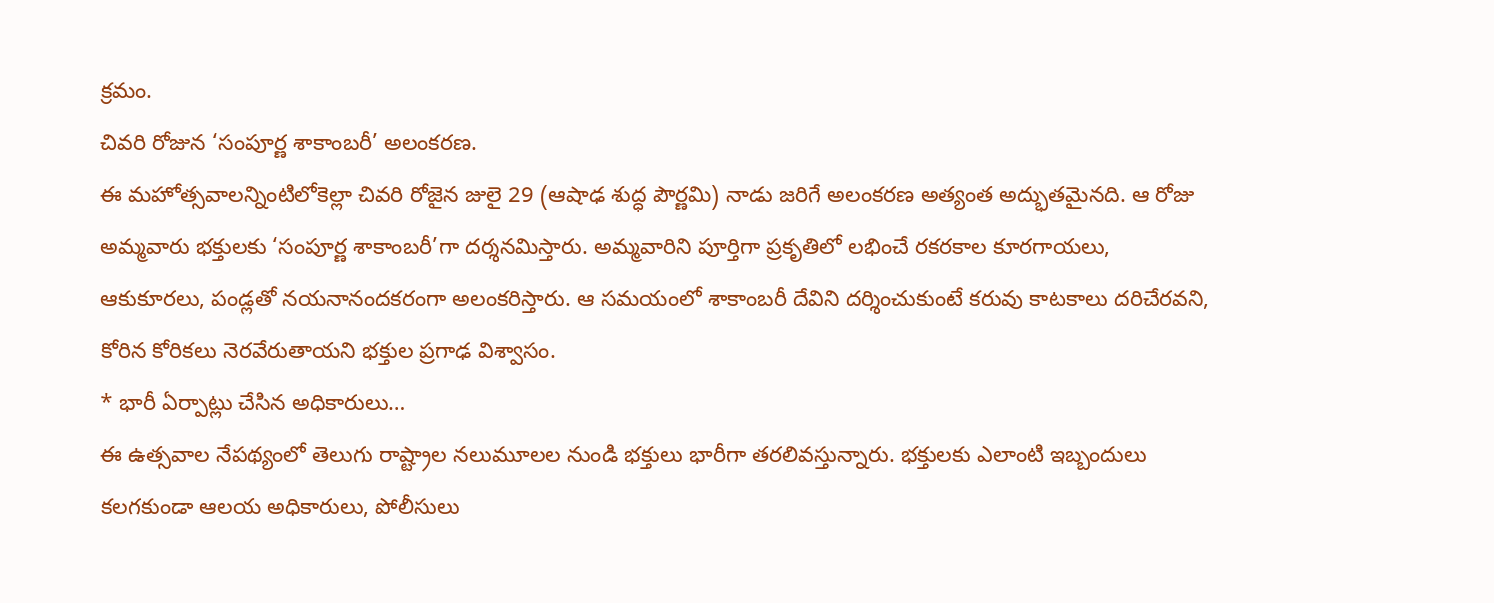క్రమం.
చివరి రోజున ‘సంపూర్ణ శాకాంబరీ’ అలంకరణ.
ఈ మహోత్సవాలన్నింటిలోకెల్లా చివరి రోజైన జులై 29 (ఆషాఢ శుద్ధ పౌర్ణమి) నాడు జరిగే అలంకరణ అత్యంత అద్భుతమైనది. ఆ రోజు అమ్మవారు భక్తులకు ‘సంపూర్ణ శాకాంబరీ’గా దర్శనమిస్తారు. అమ్మవారిని పూర్తిగా ప్రకృతిలో లభించే రకరకాల కూరగాయలు, ఆకుకూరలు, పండ్లతో నయనానందకరంగా అలంకరిస్తారు. ఆ సమయంలో శాకాంబరీ దేవిని దర్శించుకుంటే కరువు కాటకాలు దరిచేరవని, కోరిన కోరికలు నెరవేరుతాయని భక్తుల ప్రగాఢ విశ్వాసం.
* భారీ ఏర్పాట్లు చేసిన అధికారులు…
ఈ ఉత్సవాల నేపథ్యంలో తెలుగు రాష్ట్రాల నలుమూలల నుండి భక్తులు భారీగా తరలివస్తున్నారు. భక్తులకు ఎలాంటి ఇబ్బందులు కలగకుండా ఆలయ అధికారులు, పోలీసులు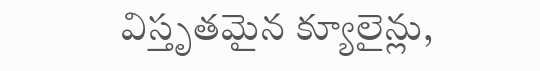విస్తృతమైన క్యూలైన్లు,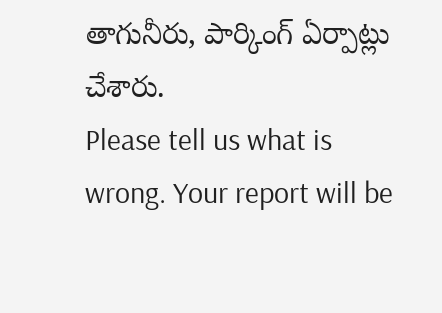తాగునీరు, పార్కింగ్ ఏర్పాట్లు చేశారు.
Please tell us what is wrong. Your report will be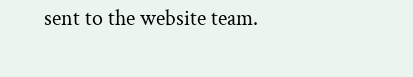sent to the website team.